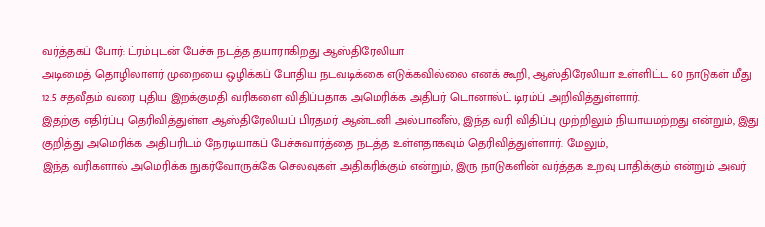வர்த்தகப் போர்: ட்ரம்புடன் பேச்சு நடத்த தயாராகிறது ஆஸ்திரேலியா
அடிமைத் தொழிலாளர் முறையை ஒழிக்கப் போதிய நடவடிக்கை எடுக்கவில்லை எனக் கூறி, ஆஸ்திரேலியா உள்ளிட்ட 60 நாடுகள் மீது 12.5 சதவீதம் வரை புதிய இறக்குமதி வரிகளை விதிப்பதாக அமெரிக்க அதிபர் டொனால்ட் டிரம்ப் அறிவித்துள்ளார்.
இதற்கு எதிர்ப்பு தெரிவித்துள்ள ஆஸ்திரேலியப் பிரதமர் ஆன்டனி அல்பானீஸ், இந்த வரி விதிப்பு முற்றிலும் நியாயமற்றது என்றும், இது குறித்து அமெரிக்க அதிபரிடம் நேரடியாகப் பேச்சுவார்த்தை நடத்த உள்ளதாகவும் தெரிவித்துள்ளார். மேலும்,
இந்த வரிகளால் அமெரிக்க நுகர்வோருக்கே செலவுகள் அதிகரிக்கும் என்றும், இரு நாடுகளின் வர்த்தக உறவு பாதிக்கும் என்றும் அவர்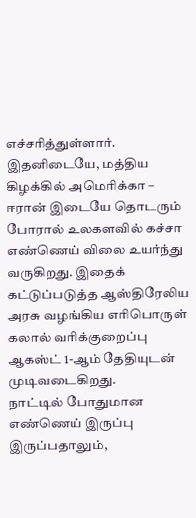எச்சரித்துள்ளார்.
இதனிடையே, மத்திய கிழக்கில் அமெரிக்கா – ஈரான் இடையே தொடரும் போரால் உலகளவில் கச்சா எண்ணெய் விலை உயர்ந்து வருகிறது. இதைக் கட்டுப்படுத்த ஆஸ்திரேலிய அரசு வழங்கிய எரிபொருள் கலால் வரிக்குறைப்பு ஆகஸ்ட் 1-ஆம் தேதியுடன் முடிவடைகிறது.
நாட்டில் போதுமான எண்ணெய் இருப்பு இருப்பதாலும்,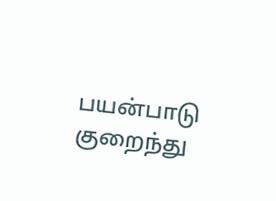பயன்பாடு குறைந்து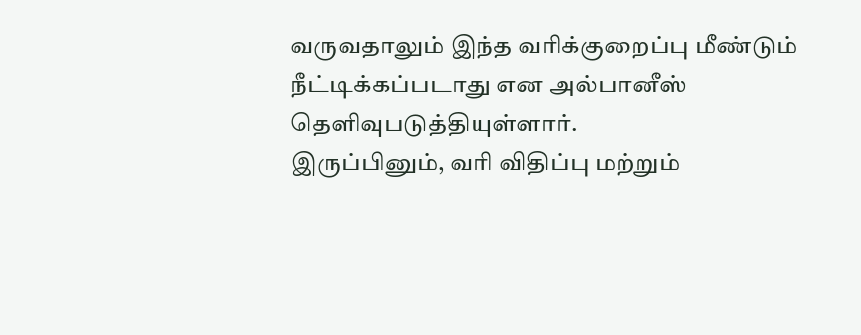வருவதாலும் இந்த வரிக்குறைப்பு மீண்டும் நீட்டிக்கப்படாது என அல்பானீஸ் தெளிவுபடுத்தியுள்ளார்.
இருப்பினும், வரி விதிப்பு மற்றும்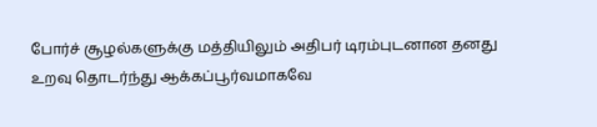போர்ச் சூழல்களுக்கு மத்தியிலும் அதிபர் டிரம்புடனான தனது உறவு தொடர்ந்து ஆக்கப்பூர்வமாகவே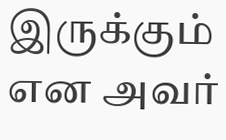இருக்கும் என அவர்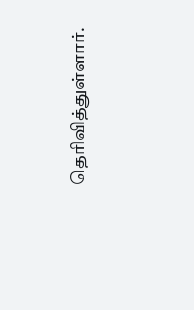தெரிவித்துள்ளார்.